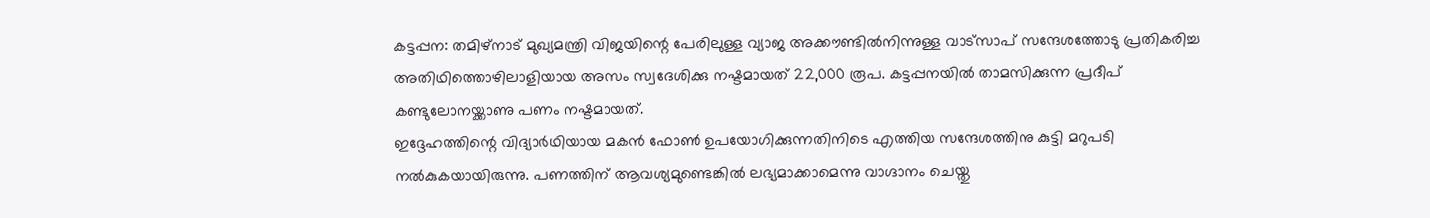കട്ടപ്പന: തമിഴ്നാട് മുഖ്യമന്ത്രി വിജയിന്റെ പേരിലുള്ള വ്യാജ അക്കൗണ്ടിൽനിന്നുള്ള വാട്സാപ് സന്ദേശത്തോടു പ്രതികരിച്ച അതിഥിത്തൊഴിലാളിയായ അസം സ്വദേശിക്കു നഷ്ടമായത് 22,000 രൂപ. കട്ടപ്പനയിൽ താമസിക്കുന്ന പ്രദീപ് കണ്ടുലോനയ്ക്കാണു പണം നഷ്ടമായത്.
ഇദ്ദേഹത്തിന്റെ വിദ്യാർഥിയായ മകൻ ഫോൺ ഉപയോഗിക്കുന്നതിനിടെ എത്തിയ സന്ദേശത്തിനു കുട്ടി മറുപടി നൽകുകയായിരുന്നു. പണത്തിന് ആവശ്യമുണ്ടെങ്കിൽ ലഭ്യമാക്കാമെന്നു വാഗ്ദാനം ചെയ്തു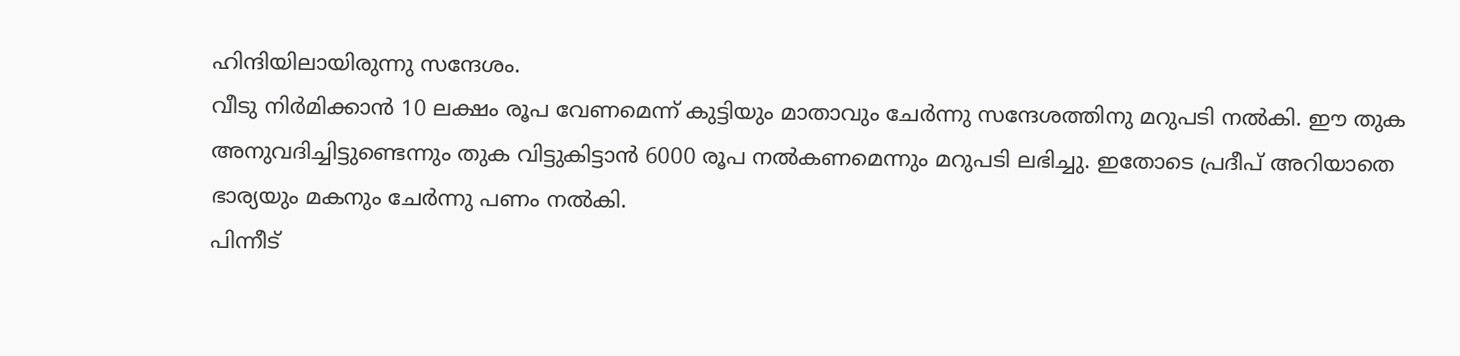ഹിന്ദിയിലായിരുന്നു സന്ദേശം.
വീടു നിർമിക്കാൻ 10 ലക്ഷം രൂപ വേണമെന്ന് കുട്ടിയും മാതാവും ചേർന്നു സന്ദേശത്തിനു മറുപടി നൽകി. ഈ തുക അനുവദിച്ചിട്ടുണ്ടെന്നും തുക വിട്ടുകിട്ടാൻ 6000 രൂപ നൽകണമെന്നും മറുപടി ലഭിച്ചു. ഇതോടെ പ്രദീപ് അറിയാതെ ഭാര്യയും മകനും ചേർന്നു പണം നൽകി.
പിന്നീട്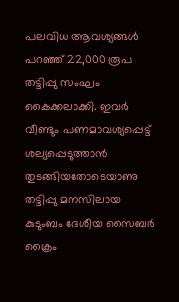പലവിധ ആവശ്യങ്ങൾ പറഞ്ഞ് 22,000 രൂപ തട്ടിപ്പു സംഘം കൈക്കലാക്കി. ഇവർ വീണ്ടും പണമാവശ്യപ്പെട്ട് ശല്യപ്പെടുത്താൻ തുടങ്ങിയതോടെയാണു തട്ടിപ്പു മനസിലായ കുടുംബം ദേശീയ സൈബർ ക്രൈം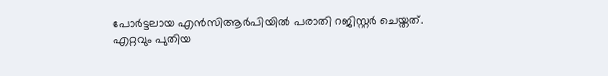പോർട്ടലായ എൻസിആർപിയിൽ പരാതി റജിസ്റ്റർ ചെയ്തത്.
എറ്റവും പുതിയ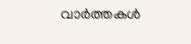വാർത്തകൾ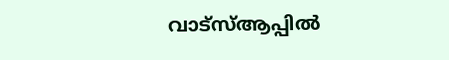വാട്സ്ആപ്പിൽ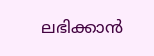ലഭിക്കാൻ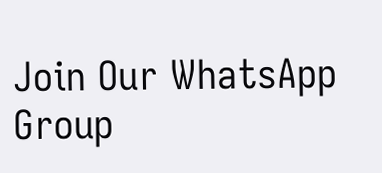Join Our WhatsApp Group